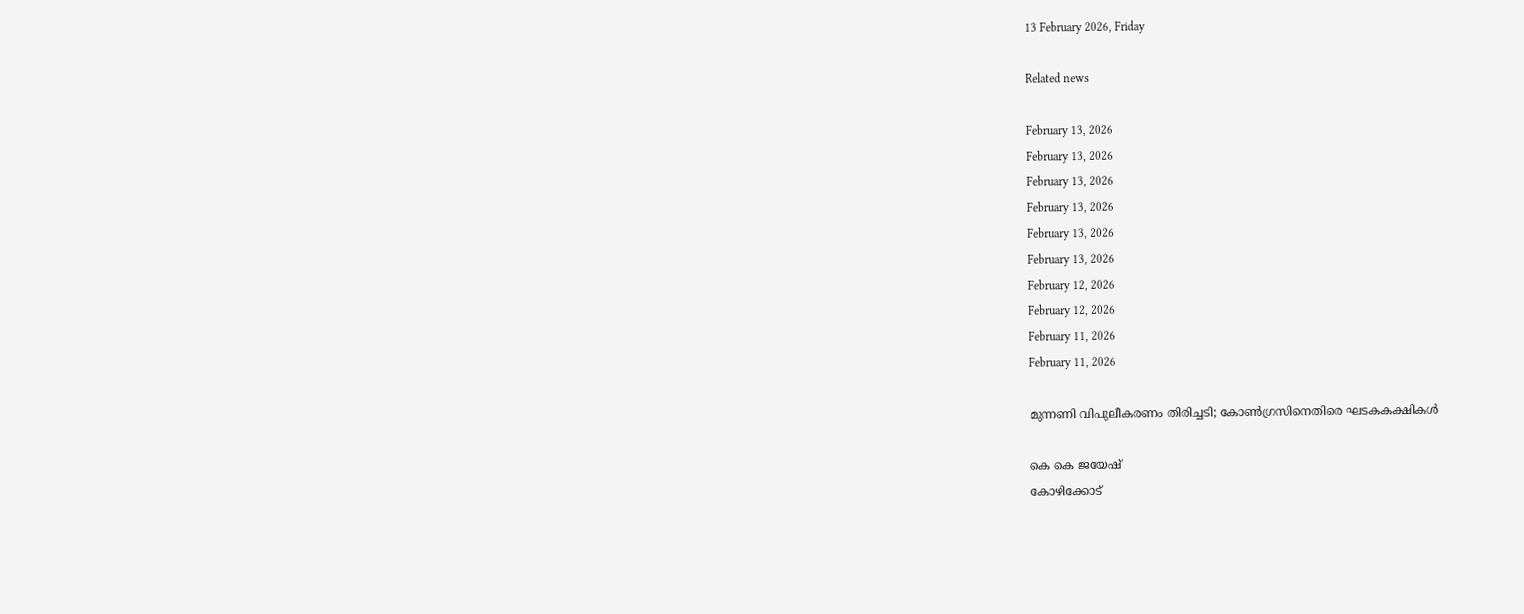13 February 2026, Friday

Related news

February 13, 2026
February 13, 2026
February 13, 2026
February 13, 2026
February 13, 2026
February 13, 2026
February 12, 2026
February 12, 2026
February 11, 2026
February 11, 2026

മുന്നണി വിപുലീകരണം തിരിച്ചടി; കോണ്‍ഗ്രസിനെതിരെ ഘടകകക്ഷികള്‍

കെ കെ ജയേഷ്
കോഴിക്കോട്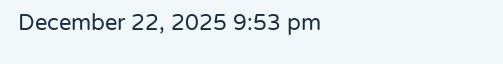December 22, 2025 9:53 pm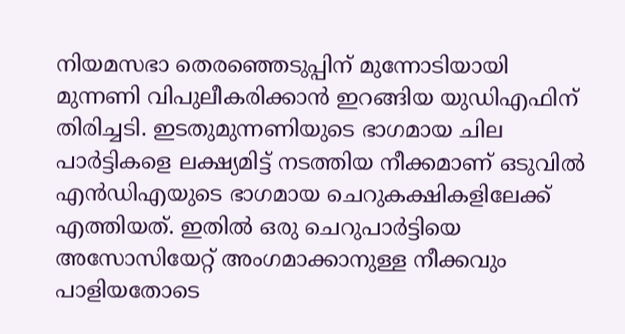നിയമസഭാ തെരഞ്ഞെടുപ്പിന് മുന്നോടിയായി മുന്നണി വിപുലീകരിക്കാൻ ഇറങ്ങിയ യുഡിഎഫിന് തിരിച്ചടി. ഇടതുമുന്നണിയുടെ ഭാഗമായ ചില പാർട്ടികളെ ലക്ഷ്യമിട്ട് നടത്തിയ നീക്കമാണ് ഒടുവിൽ എൻഡിഎയുടെ ഭാഗമായ ചെറുകക്ഷികളിലേക്ക് എത്തിയത്. ഇതില്‍ ഒരു ചെറുപാർട്ടിയെ അസോസിയേറ്റ് അംഗമാക്കാനുള്ള നീക്കവും പാളിയതോടെ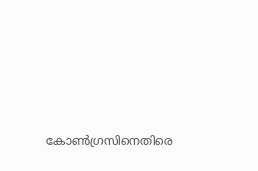കോൺഗ്രസിനെതിരെ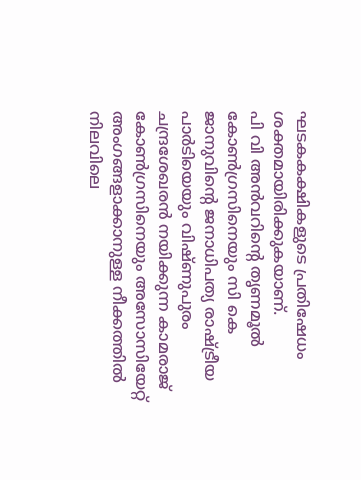ഘടകകക്ഷികളുടെ പ്രതിഷേധം ശക്തമായിരിക്കുകയാണ്.
പി വി അൻവറിന്റെ തൃണമൂൽ കോൺഗ്രസിനെയും സി കെ ജാനുവിന്റെ ജനാധിപത്യ രാഷ്ട്രീയ പാർടിയെയും വിഷ്ണുപുരം ചന്ദ്രശേഖരൻ നയിക്കുന്ന കാമരാജ് കോൺഗ്രസിനെയും അസോസിയേറ്റ് അംഗങ്ങളാക്കാനുള്ള നീക്കത്തിൽ നിലവിലെ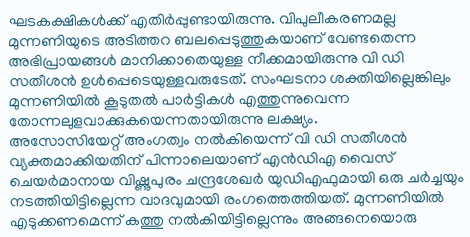ഘടകക്ഷികൾക്ക് എതിർപ്പുണ്ടായിരുന്നു. വിപുലീകരണമല്ല മുന്നണിയുടെ അടിത്തറ ബലപ്പെടുത്തുകയാണ് വേണ്ടതെന്ന അഭിപ്രായങ്ങൾ മാനിക്കാതെയുള്ള നീക്കമായിരുന്നു വി ഡി സതീശൻ ഉൾപ്പെടെയുള്ളവരുടേത്. സംഘടനാ ശക്തിയില്ലെങ്കിലും മുന്നണിയിൽ കൂടുതൽ പാർട്ടികൾ എത്തുന്നുവെന്ന തോന്നലുളവാക്കുകയെന്നതായിരുന്നു ലക്ഷ്യം.
അസോസിയേറ്റ് അംഗത്വം നൽകിയെന്ന് വി ഡി സതീശൻ വ്യക്തമാക്കിയതിന് പിന്നാലെയാണ് എൻഡിഎ വൈസ് ചെയർമാനായ വിഷ്ണുപുരം ചന്ദ്രശേഖർ യുഡിഎഫുമായി ഒരു ചർച്ചയും നടത്തിയിട്ടില്ലെന്ന വാദവുമായി രംഗത്തെത്തിയത്. മുന്നണിയിൽ എടുക്കണമെന്ന് കത്തു നൽകിയിട്ടില്ലെന്നും അങ്ങനെയൊരു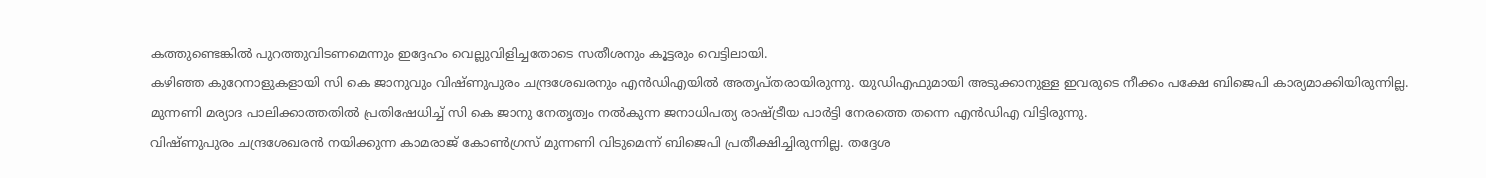കത്തുണ്ടെങ്കിൽ പുറത്തുവിടണമെന്നും ഇദ്ദേഹം വെല്ലുവിളിച്ചതോടെ സതീശനും കൂട്ടരും വെട്ടിലായി.
കഴിഞ്ഞ കുറേനാളുകളായി സി കെ ജാനുവും വിഷ്ണുപുരം ചന്ദ്രശേഖരനും എൻഡിഎയിൽ അതൃപ്തരായിരുന്നു. യുഡ‍ിഎഫുമായി അടുക്കാനുള്ള ഇവരുടെ നീക്കം പക്ഷേ ബിജെപി കാര്യമാക്കിയിരുന്നില്ല. മുന്നണി മര്യാദ പാലിക്കാത്തതിൽ പ്രതിഷേധിച്ച് സി കെ ജാനു നേതൃത്വം നൽകുന്ന ജനാധിപത്യ രാഷ്ട്രീയ പാർട്ടി നേരത്തെ തന്നെ എൻഡിഎ വിട്ടിരുന്നു.
വിഷ്ണുപുരം ചന്ദ്രശേഖരൻ നയിക്കുന്ന കാമരാജ് കോൺഗ്രസ് മുന്നണി വിടുമെന്ന് ബിജെപി പ്രതീക്ഷിച്ചിരുന്നില്ല. തദ്ദേശ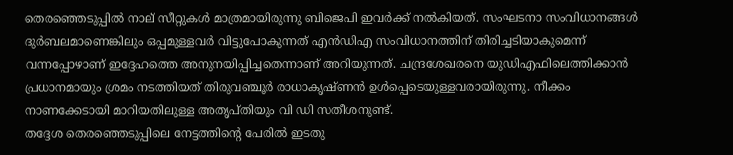തെരഞ്ഞെടുപ്പിൽ നാല് സീറ്റുകൾ മാത്രമായിരുന്നു ബിജെപി ഇവർക്ക് നൽകിയത്. സംഘടനാ സംവിധാനങ്ങൾ ദുർബലമാണെങ്കിലും ഒപ്പമുള്ളവർ വിട്ടുപോകുന്നത് എൻഡിഎ സംവിധാനത്തിന് തിരിച്ചടിയാകുമെന്ന് വന്നപ്പോഴാണ് ഇദ്ദേഹത്തെ അനുനയിപ്പിച്ചതെന്നാണ് അറിയുന്നത്. ചന്ദ്രശേഖരനെ യുഡിഎഫിലെത്തിക്കാൻ പ്രധാനമായും ശ്രമം നടത്തിയത് തിരുവഞ്ചൂർ രാധാകൃഷ്ണൻ ഉൾപ്പെടെയുള്ളവരായിരുന്നു. നീക്കം നാണക്കേടായി മാറിയതിലുള്ള അതൃപ്തിയും വി ഡി സതീശനുണ്ട്.
തദ്ദേശ തെരഞ്ഞെടുപ്പിലെ നേട്ടത്തിന്റെ പേരില്‍ ഇടതു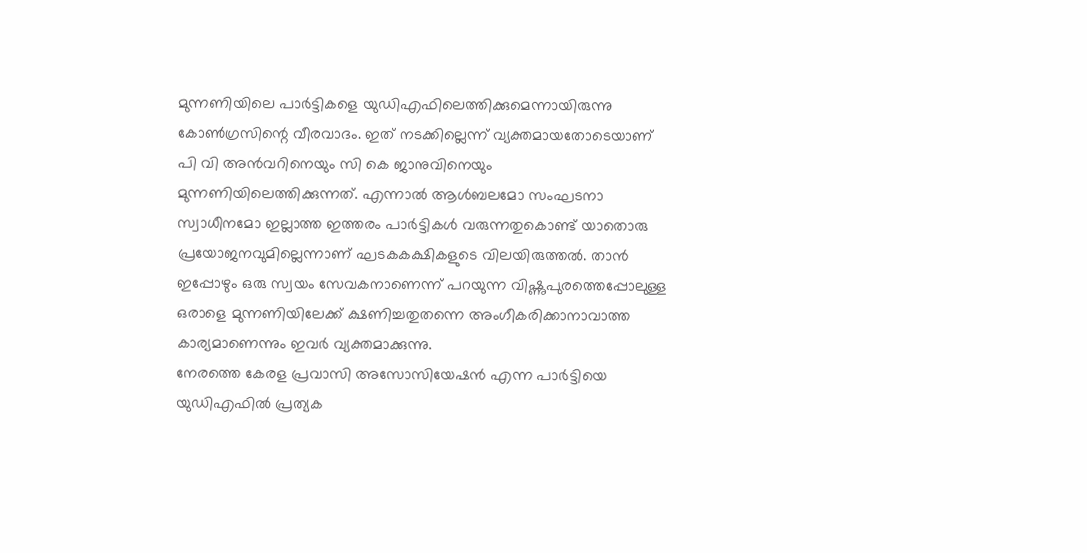മുന്നണിയിലെ പാർട്ടികളെ യുഡിഎഫിലെത്തിക്കുമെന്നായിരുന്നു കോൺഗ്രസിന്റെ വീരവാദം. ഇത് നടക്കില്ലെന്ന് വ്യക്തമായതോടെയാണ് പി വി അൻവറിനെയും സി കെ ജാനുവിനെയും മുന്നണിയിലെത്തിക്കുന്നത്. എന്നാല്‍ ആൾബലമോ സംഘടനാ സ്വാധീനമോ ഇല്ലാത്ത ഇത്തരം പാർട്ടികൾ വരുന്നതുകൊണ്ട് യാതൊരു പ്രയോജനവുമില്ലെന്നാണ് ഘടകകക്ഷികളുടെ വിലയിരുത്തൽ. താൻ ഇപ്പോഴും ഒരു സ്വയം സേവകനാണെന്ന് പറയുന്ന വിഷ്ണുപുരത്തെപ്പോലുള്ള ഒരാളെ മുന്നണിയിലേക്ക് ക്ഷണിച്ചതുതന്നെ അംഗീകരിക്കാനാവാത്ത കാര്യമാണെന്നും ഇവർ വ്യക്തമാക്കുന്നു.
നേരത്തെ കേരള പ്രവാസി അസോസിയേഷൻ എന്ന പാർട്ടിയെ യുഡ‍ിഎഫിൽ പ്രത്യക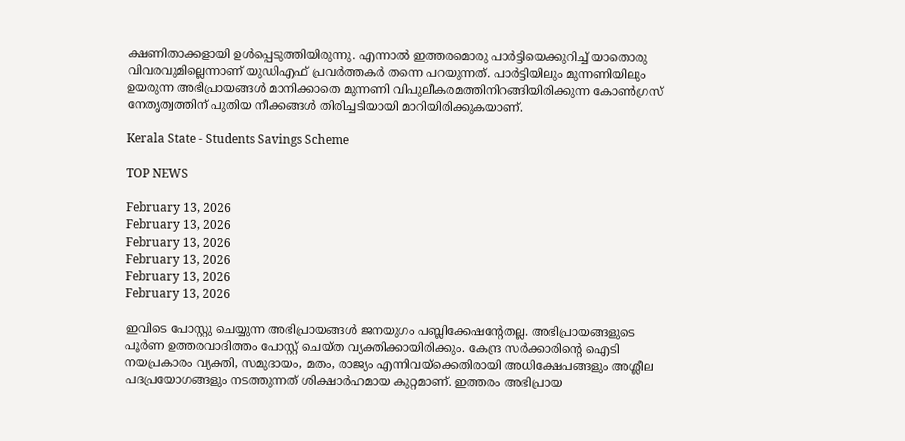ക്ഷണിതാക്കളായി ഉൾപ്പെടുത്തിയിരുന്നു. എന്നാൽ ഇത്തരമൊരു പാർട്ടിയെക്കുറിച്ച് യാതൊരു വിവരവുമില്ലെന്നാണ് യുഡിഎഫ് പ്രവർത്തകർ തന്നെ പറയുന്നത്. പാർട്ടിയിലും മുന്നണിയിലും ഉയരുന്ന അഭിപ്രായങ്ങൾ മാനിക്കാതെ മുന്നണി വിപുലീകരമത്തിനിറങ്ങിയിരിക്കുന്ന കോൺഗ്രസ് നേതൃത്വത്തിന് പുതിയ നീക്കങ്ങൾ തിരിച്ചടിയായി മാറിയിരിക്കുകയാണ്.

Kerala State - Students Savings Scheme

TOP NEWS

February 13, 2026
February 13, 2026
February 13, 2026
February 13, 2026
February 13, 2026
February 13, 2026

ഇവിടെ പോസ്റ്റു ചെയ്യുന്ന അഭിപ്രായങ്ങള്‍ ജനയുഗം പബ്ലിക്കേഷന്റേതല്ല. അഭിപ്രായങ്ങളുടെ പൂര്‍ണ ഉത്തരവാദിത്തം പോസ്റ്റ് ചെയ്ത വ്യക്തിക്കായിരിക്കും. കേന്ദ്ര സര്‍ക്കാരിന്റെ ഐടി നയപ്രകാരം വ്യക്തി, സമുദായം, മതം, രാജ്യം എന്നിവയ്‌ക്കെതിരായി അധിക്ഷേപങ്ങളും അശ്ലീല പദപ്രയോഗങ്ങളും നടത്തുന്നത് ശിക്ഷാര്‍ഹമായ കുറ്റമാണ്. ഇത്തരം അഭിപ്രായ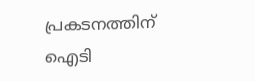പ്രകടനത്തിന് ഐടി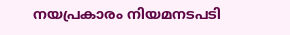നയപ്രകാരം നിയമനടപടി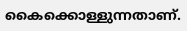കൈക്കൊള്ളുന്നതാണ്.